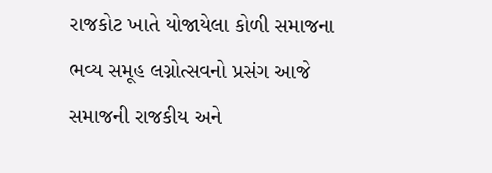રાજકોટ ખાતે યોજાયેલા કોળી સમાજના ભવ્ય સમૂહ લગ્નોત્સવનો પ્રસંગ આજે સમાજની રાજકીય અને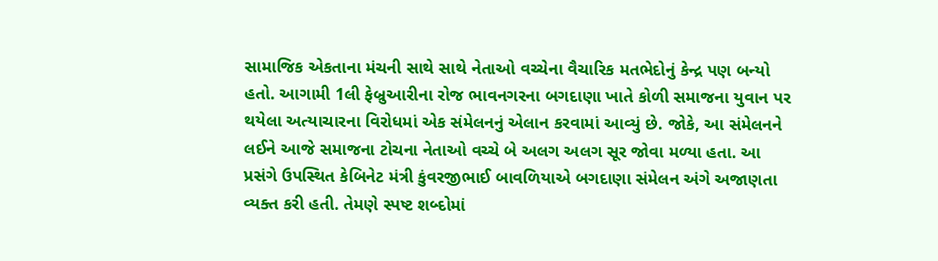સામાજિક એકતાના મંચની સાથે સાથે નેતાઓ વચ્ચેના વૈચારિક મતભેદોનું કેન્દ્ર પણ બન્યો હતો. આગામી 1લી ફેબ્રુઆરીના રોજ ભાવનગરના બગદાણા ખાતે કોળી સમાજના યુવાન પર થયેલા અત્યાચારના વિરોધમાં એક સંમેલનનું એલાન કરવામાં આવ્યું છે. જોકે, આ સંમેલનને લઈને આજે સમાજના ટોચના નેતાઓ વચ્ચે બે અલગ અલગ સૂર જોવા મળ્યા હતા. આ પ્રસંગે ઉપસ્થિત કેબિનેટ મંત્રી કુંવરજીભાઈ બાવળિયાએ બગદાણા સંમેલન અંગે અજાણતા વ્યક્ત કરી હતી. તેમણે સ્પષ્ટ શબ્દોમાં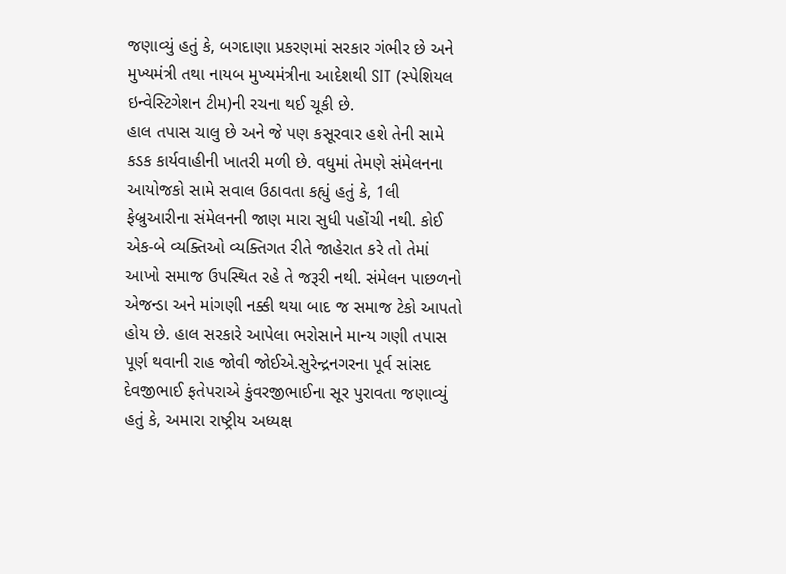જણાવ્યું હતું કે, બગદાણા પ્રકરણમાં સરકાર ગંભીર છે અને મુખ્યમંત્રી તથા નાયબ મુખ્યમંત્રીના આદેશથી SIT (સ્પેશિયલ ઇન્વેસ્ટિગેશન ટીમ)ની રચના થઈ ચૂકી છે.
હાલ તપાસ ચાલુ છે અને જે પણ કસૂરવાર હશે તેની સામે કડક કાર્યવાહીની ખાતરી મળી છે. વધુમાં તેમણે સંમેલનના આયોજકો સામે સવાલ ઉઠાવતા કહ્યું હતું કે, 1લી ફેબ્રુઆરીના સંમેલનની જાણ મારા સુધી પહોંચી નથી. કોઈ એક-બે વ્યક્તિઓ વ્યક્તિગત રીતે જાહેરાત કરે તો તેમાં આખો સમાજ ઉપસ્થિત રહે તે જરૂરી નથી. સંમેલન પાછળનો એજન્ડા અને માંગણી નક્કી થયા બાદ જ સમાજ ટેકો આપતો હોય છે. હાલ સરકારે આપેલા ભરોસાને માન્ય ગણી તપાસ પૂર્ણ થવાની રાહ જોવી જોઈએ.સુરેન્દ્રનગરના પૂર્વ સાંસદ દેવજીભાઈ ફતેપરાએ કુંવરજીભાઈના સૂર પુરાવતા જણાવ્યું હતું કે, અમારા રાષ્ટ્રીય અધ્યક્ષ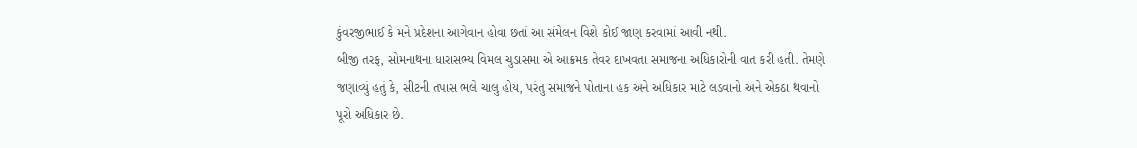કુંવરજીભાઈ કે મને પ્રદેશના આગેવાન હોવા છતાં આ સંમેલન વિશે કોઈ જાણ કરવામાં આવી નથી.
બીજી તરફ, સોમનાથના ધારાસભ્ય વિમલ ચુડાસમા એ આક્રમક તેવર દાખવતા સમાજના અધિકારોની વાત કરી હતી. તેમણે જણાવ્યું હતું કે, સીટની તપાસ ભલે ચાલુ હોય, પરંતુ સમાજને પોતાના હક અને અધિકાર માટે લડવાનો અને એકઠા થવાનો પૂરો અધિકાર છે.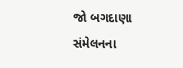જો બગદાણા સંમેલનના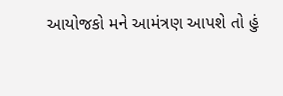આયોજકો મને આમંત્રણ આપશે તો હું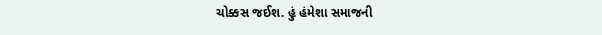ચોક્કસ જઈશ. હું હંમેશા સમાજની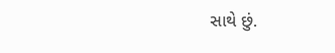સાથે છું.